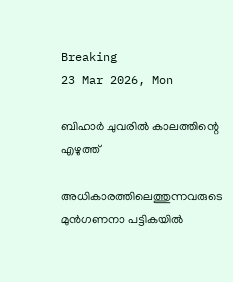Breaking
23 Mar 2026, Mon

ബിഹാർ ചുവരിൽ കാലത്തിന്റെ എഴുത്ത്

അധികാരത്തിലെത്തുന്നവരുടെ മുൻഗണനാ പട്ടികയിൽ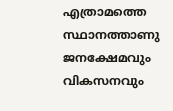എത്രാമത്തെ സ്ഥാനത്താണു ജനക്ഷേമവും വികസനവും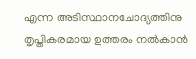എന്ന അടിസ്ഥാനചോദ്യത്തിനു തൃപ്തികരമായ ഉത്തരം നൽകാൻ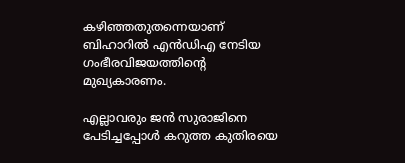കഴിഞ്ഞതുതന്നെയാണ് ബിഹാറിൽ എൻഡിഎ നേടിയ ഗംഭീരവിജയത്തിന്റെ മുഖ്യകാരണം.

എല്ലാവരും ജൻ സുരാജിനെ പേടിച്ചപ്പോൾ കറുത്ത കുതിരയെ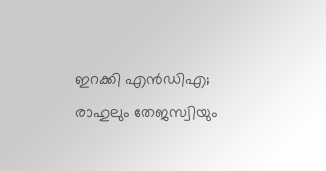ഇറക്കി എൻഡിഎ; രാഹുലും തേജസ്വിയും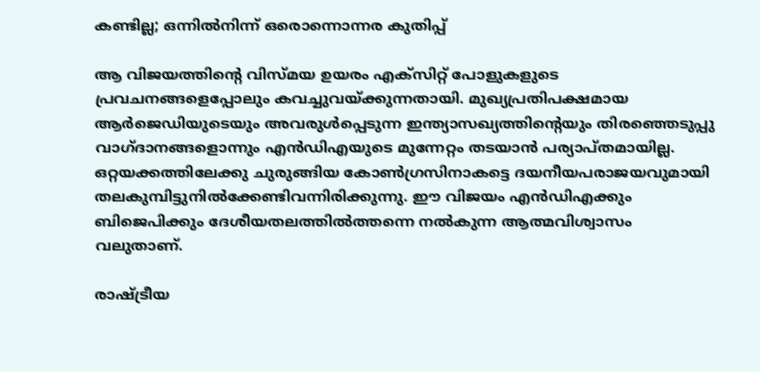കണ്ടില്ല; ഒന്നില്‍നിന്ന് ഒരൊന്നൊന്നര കുതിപ്പ്

ആ വിജയത്തിന്റെ വിസ്മയ ഉയരം എക്സിറ്റ് പോളുകളുടെ പ്രവചനങ്ങളെപ്പോലും കവച്ചുവയ്ക്കുന്നതായി. മുഖ്യപ്രതിപക്ഷമായ ആർജെഡിയുടെയും അവരുൾപ്പെടുന്ന ഇന്ത്യാസഖ്യത്തിന്റെയും തിരഞ്ഞെടുപ്പു വാഗ്ദാനങ്ങളൊന്നും എൻഡിഎയുടെ മുന്നേറ്റം തടയാൻ പര്യാപ്തമായില്ല. ഒറ്റയക്കത്തിലേക്കു ചുരുങ്ങിയ കോൺഗ്രസിനാകട്ടെ ദയനീയപരാജയവുമായി തലകുമ്പിട്ടുനിൽക്കേണ്ടിവന്നിരിക്കുന്നു. ഈ വിജയം എൻഡിഎക്കും ബിജെപിക്കും ദേശീയതലത്തിൽത്തന്നെ നൽകുന്ന ആത്മവിശ്വാസം വലുതാണ്.

രാഷ്ട്രീയ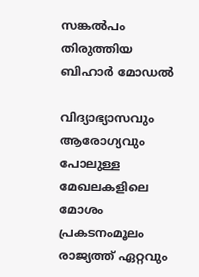സങ്കൽപം തിരുത്തിയ ബിഹാർ‌ മോഡൽ

വിദ്യാഭ്യാസവും ആരോഗ്യവും പോലുള്ള മേഖലകളിലെ മോശം പ്രകടനംമൂലം രാജ്യത്ത് ഏറ്റവും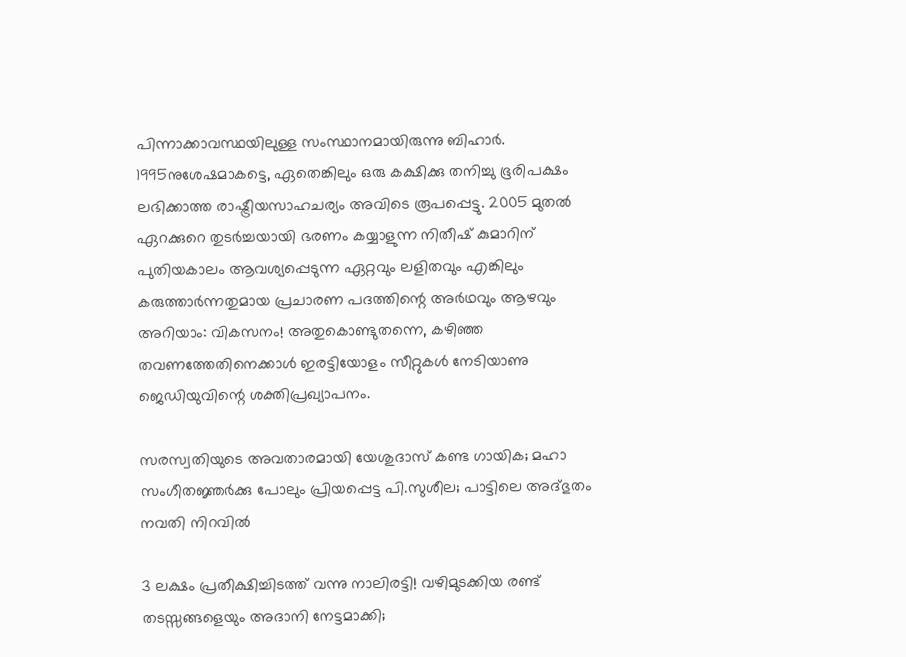പിന്നാക്കാവസ്ഥയിലുള്ള സംസ്ഥാനമായിരുന്നു ബിഹാർ. 1995നുശേഷമാകട്ടെ, ഏതെങ്കിലും ഒരു കക്ഷിക്കു തനിച്ചു ഭൂരിപക്ഷം ലഭിക്കാത്ത രാഷ്ട്രീയസാഹചര്യം അവിടെ രൂപപ്പെട്ടു. 2005 മുതൽ ഏറക്കുറെ തുടർച്ചയായി ഭരണം കയ്യാളുന്ന നിതീഷ് കുമാറിന് പുതിയകാലം ആവശ്യപ്പെടുന്ന ഏറ്റവും ലളിതവും എങ്കിലും കരുത്താർന്നതുമായ പ്രചാരണ പദത്തിന്റെ അർഥവും ആഴവും അറിയാം: വികസനം! അതുകെ‍ാണ്ടുതന്നെ, കഴിഞ്ഞ തവണത്തേതിനെക്കാൾ ഇരട്ടിയോളം സീറ്റുകൾ നേടിയാണു ജെഡിയുവിന്റെ ശക്തിപ്രഖ്യാപനം.

സരസ്വതിയുടെ അവതാരമായി യേശുദാസ് കണ്ട ഗായിക; മഹാ സംഗീതജ്ഞർക്കു പോലും പ്രിയപ്പെട്ട പി.സുശീല; പാട്ടിലെ അദ്ഭുതം നവതി നിറവിൽ

3 ലക്ഷം പ്രതീക്ഷിച്ചിടത്ത് വന്നു നാലിരട്ടി! വഴിമുടക്കിയ രണ്ട് തടസ്സങ്ങളെയും അദാനി നേട്ടമാക്കി;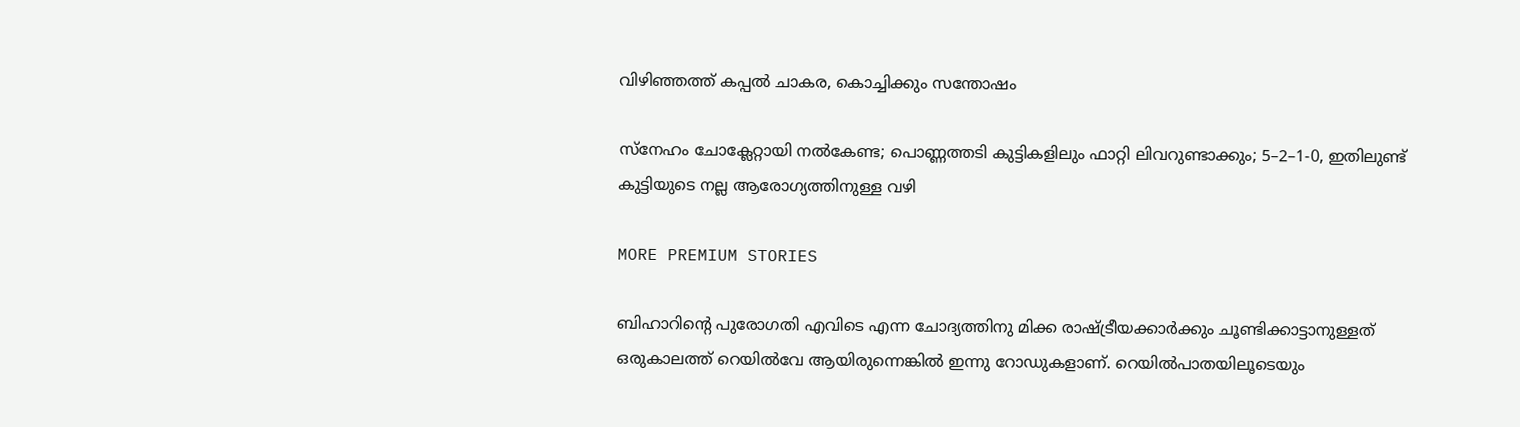വിഴിഞ്ഞത്ത് കപ്പൽ ചാകര, കൊച്ചിക്കും സന്തോഷം

സ്നേഹം ചോക്ലേറ്റായി നൽകേണ്ട; പൊണ്ണത്തടി കുട്ടികളിലും ഫാറ്റി ലിവറുണ്ടാക്കും; 5–2–1-0, ഇതിലുണ്ട് കുട്ടിയുടെ നല്ല ആരോഗ്യത്തിനുള്ള വഴി

MORE PREMIUM STORIES

ബിഹാറിന്റെ പുരോഗതി എവിടെ എന്ന ചോദ്യത്തിനു മിക്ക രാഷ്ട്രീയക്കാർക്കും ചൂണ്ടിക്കാട്ടാനുള്ളത് ഒരുകാലത്ത് റെയിൽവേ ആയിരുന്നെങ്കിൽ ഇന്നു റോഡുകളാണ്. റെയിൽപാതയിലൂടെയും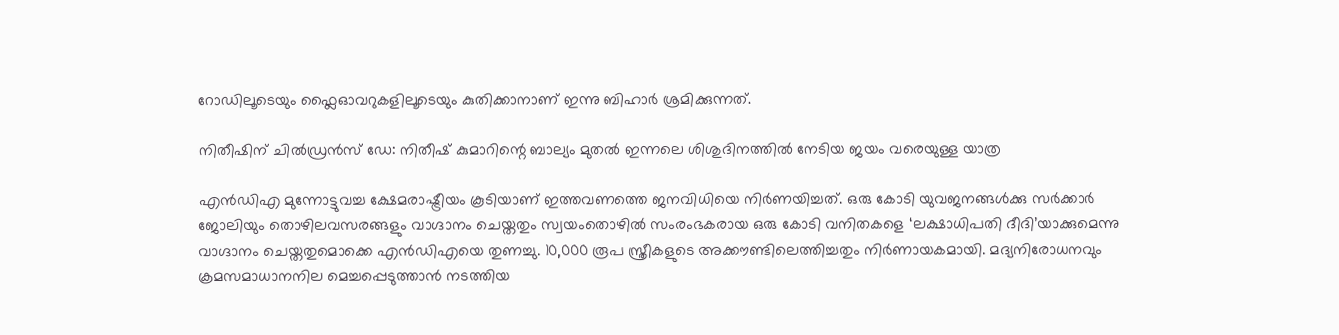റോഡിലൂടെയും ഫ്ലൈഓവറുകളിലൂടെയും കുതിക്കാനാണ് ഇന്നു ബിഹാർ ശ്രമിക്കുന്നത്.

നിതീഷിന് ചിൽഡ്രൻസ് ഡേ: നിതീഷ് കുമാറിന്റെ ബാല്യം മുതൽ ഇന്നലെ ശിശുദിനത്തിൽ നേടിയ ജയം വരെയുള്ള യാത്ര

എൻഡിഎ മുന്നോട്ടുവച്ച ക്ഷേമരാഷ്ട്രീയം കൂടിയാണ് ഇത്തവണത്തെ ജനവിധിയെ നിർണയിച്ചത്. ഒരു കോടി യുവജനങ്ങൾക്കു സർക്കാർ ജോലിയും തൊഴിലവസരങ്ങളും വാഗ്ദാനം ചെയ്തതും സ്വയംതൊഴിൽ സംരംഭകരായ ഒരു കോടി വനിതകളെ ‘ലക്ഷാധിപതി ദീദി’യാക്കുമെന്നു വാഗ്ദാനം ചെയ്തതുമെ‌ാക്കെ എൻഡിഎയെ തുണച്ചു. 10,000 രൂപ സ്ത്രീകളുടെ അക്കൗണ്ടിലെത്തിച്ചതും നിർണായകമായി. മദ്യനിരോധനവും ക്രമസമാധാനനില മെച്ചപ്പെടുത്താൻ നടത്തിയ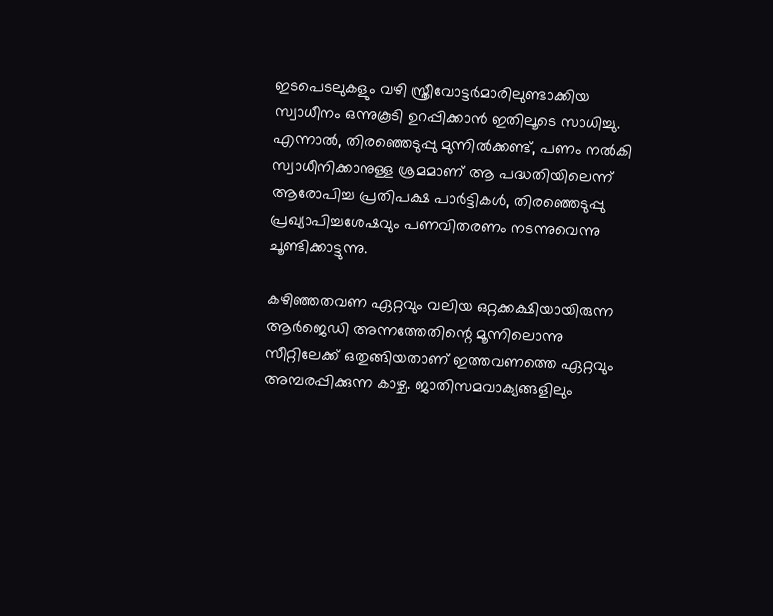ഇടപെടലുകളും വഴി സ്ത്രീവോട്ടർമാരിലുണ്ടാക്കിയ സ്വാധീനം ഒന്നുകൂടി ഉറപ്പിക്കാൻ ഇതിലൂടെ സാധിച്ചു. എന്നാൽ, തിരഞ്ഞെടുപ്പു മുന്നിൽക്കണ്ട്, പണം നൽകി സ്വാധീനിക്കാനുള്ള ശ്രമമാണ് ആ പദ്ധതിയിലെന്ന് ആരോപിച്ച പ്രതിപക്ഷ പാർട്ടികൾ, തിരഞ്ഞെടുപ്പു പ്രഖ്യാപിച്ചശേഷവും പണവിതരണം നടന്നുവെന്നു ചൂണ്ടിക്കാട്ടുന്നു.

കഴിഞ്ഞതവണ ഏറ്റവും വലിയ ഒറ്റക്കക്ഷിയായിരുന്ന ആർജെഡി അന്നത്തേതിന്റെ മൂന്നിലൊന്നു സീറ്റിലേക്ക് ഒതുങ്ങിയതാണ് ഇത്തവണത്തെ ഏറ്റവും അമ്പരപ്പിക്കുന്ന കാഴ്ച. ജാതിസമവാക്യങ്ങളിലും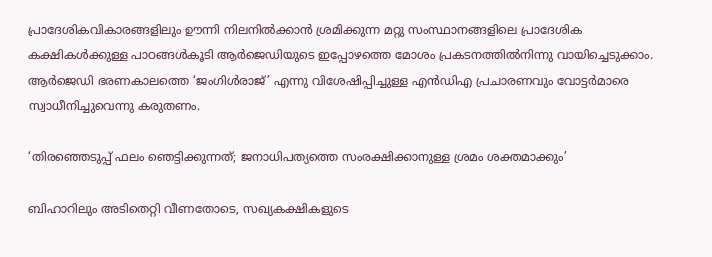പ്രാദേശികവികാരങ്ങളിലും ഊന്നി നിലനിൽക്കാൻ ശ്രമിക്കുന്ന മറ്റു സംസ്ഥാനങ്ങളിലെ പ്രാദേശിക കക്ഷികൾക്കുള്ള പാഠങ്ങൾകൂടി ആർജെഡിയുടെ ഇപ്പോഴത്തെ മോശം പ്രകടനത്തിൽനിന്നു വായിച്ചെടുക്കാം. ആർജെഡി ഭരണകാലത്തെ ‘ജംഗിൾരാജ്’ എന്നു വിശേഷിപ്പിച്ചുള്ള എൻഡിഎ പ്രചാരണവും വോട്ടർമാരെ സ്വാധീനിച്ചുവെന്നു കരുതണം.

‘തിരഞ്ഞെടുപ്പ് ഫലം ഞെട്ടിക്കുന്നത്; ജനാധിപത്യത്തെ സംരക്ഷിക്കാനുള്ള ശ്രമം ശക്തമാക്കും’

ബിഹാറിലും അടിതെറ്റി വീണതോടെ, സഖ്യകക്ഷികളുടെ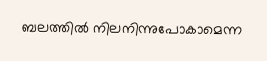ബലത്തിൽ നിലനിന്നുപോകാമെന്ന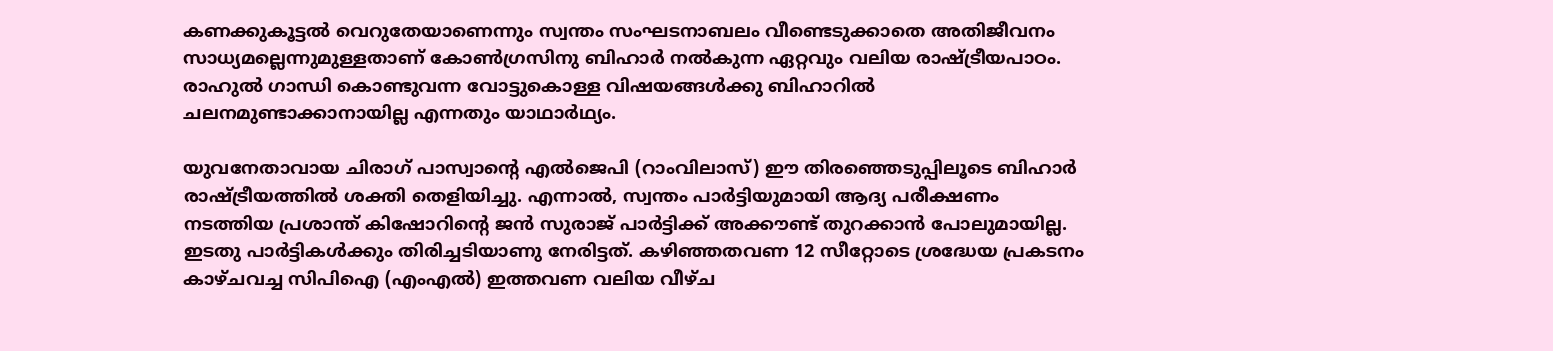കണക്കുകൂട്ടൽ വെറുതേയാണെന്നും സ്വന്തം സംഘടനാബലം വീണ്ടെടുക്കാതെ അതിജീവനം സാധ്യമല്ലെന്നുമുള്ളതാണ് കോൺഗ്രസിനു ബിഹാർ നൽകുന്ന ഏറ്റവും വലിയ രാഷ്ട്രീയപാഠം. രാഹുൽ ഗാന്ധി കെ‍ാണ്ടുവന്ന വോട്ടുകെ‍ാള്ള വിഷയങ്ങൾക്കു ബിഹാറിൽ ചലനമുണ്ടാക്കാനായില്ല എന്നതും യാഥാർഥ്യം.

യുവനേതാവായ ചിരാഗ് പാസ്വാന്റെ എൽജെപി (റാംവിലാസ്) ഈ തിരഞ്ഞെടുപ്പിലൂടെ ബിഹാർ രാഷ്ട്രീയത്തിൽ ശക്തി തെളിയിച്ചു. എന്നാൽ, സ്വന്തം പാർട്ടിയുമായി ആദ്യ പരീക്ഷണം നടത്തിയ പ്രശാന്ത് കിഷോറിന്റെ ജൻ സുരാജ് പാർട്ടിക്ക് അക്കൗണ്ട് തുറക്കാൻ പോലുമായില്ല. ഇടതു പാർട്ടികൾക്കും തിരിച്ചടിയാണു നേരിട്ടത്. കഴിഞ്ഞതവണ 12 സീറ്റോടെ ശ്രദ്ധേയ പ്രകടനം കാഴ്ചവച്ച സിപിഐ (എംഎൽ) ഇത്തവണ വലിയ വീഴ്ച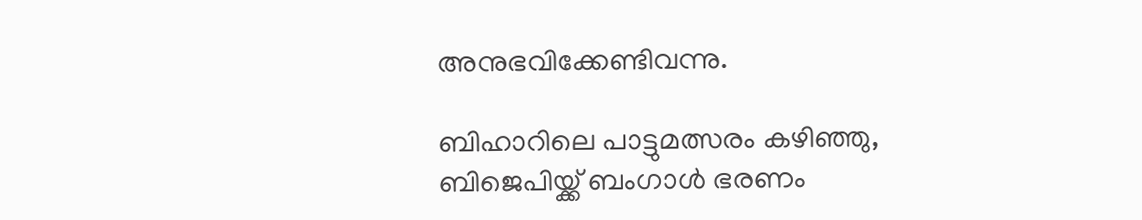അനുഭവിക്കേണ്ടിവന്നു.

ബിഹാറിലെ പാട്ടുമത്സരം കഴിഞ്ഞു, ബിജെപിയ്ക്ക് ബംഗാൾ ഭരണം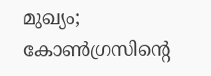മുഖ്യം; കോൺഗ്രസിന്റെ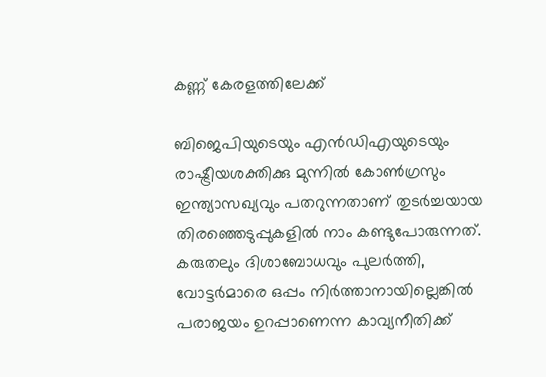കണ്ണ് കേരളത്തിലേക്ക്

ബിജെപിയുടെയും എൻഡിഎയുടെയും രാഷ്ട്രീയശക്തിക്കു മുന്നിൽ കോൺഗ്രസും ഇന്ത്യാസഖ്യവും പതറുന്നതാണ് തുടർച്ചയായ തിരഞ്ഞെടുപ്പുകളിൽ നാം കണ്ടുപോരുന്നത്. കരുതലും ദിശാബോധവും പുലർത്തി, വോട്ടർമാരെ ഒപ്പം നിർത്താനായില്ലെങ്കിൽ പരാജയം ഉറപ്പാണെന്ന കാവ്യനീതിക്ക്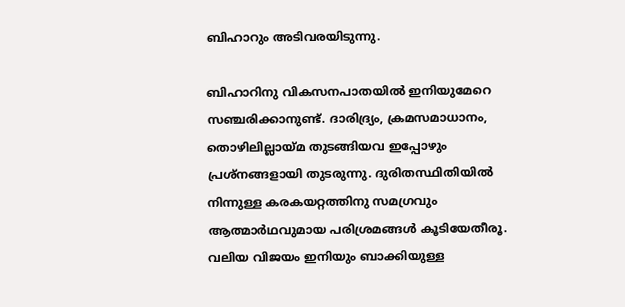ബിഹാറും അടിവരയിടുന്നു.

ബിഹാറിനു വികസനപാതയിൽ ഇനിയുമേറെ സഞ്ചരിക്കാനുണ്ട്. ദാരിദ്ര്യം, ക്രമസമാധാനം, തൊഴിലില്ലായ്മ തുടങ്ങിയവ ഇപ്പോഴും പ്രശ്നങ്ങളായി തുടരുന്നു. ദുരിതസ്ഥിതിയിൽ നിന്നുള്ള കരകയറ്റത്തിനു സമഗ്രവും ആത്മാർഥവുമായ പരിശ്രമങ്ങൾ കൂടിയേതീരൂ. വലിയ വിജയം ഇനിയും ബാക്കിയുള്ള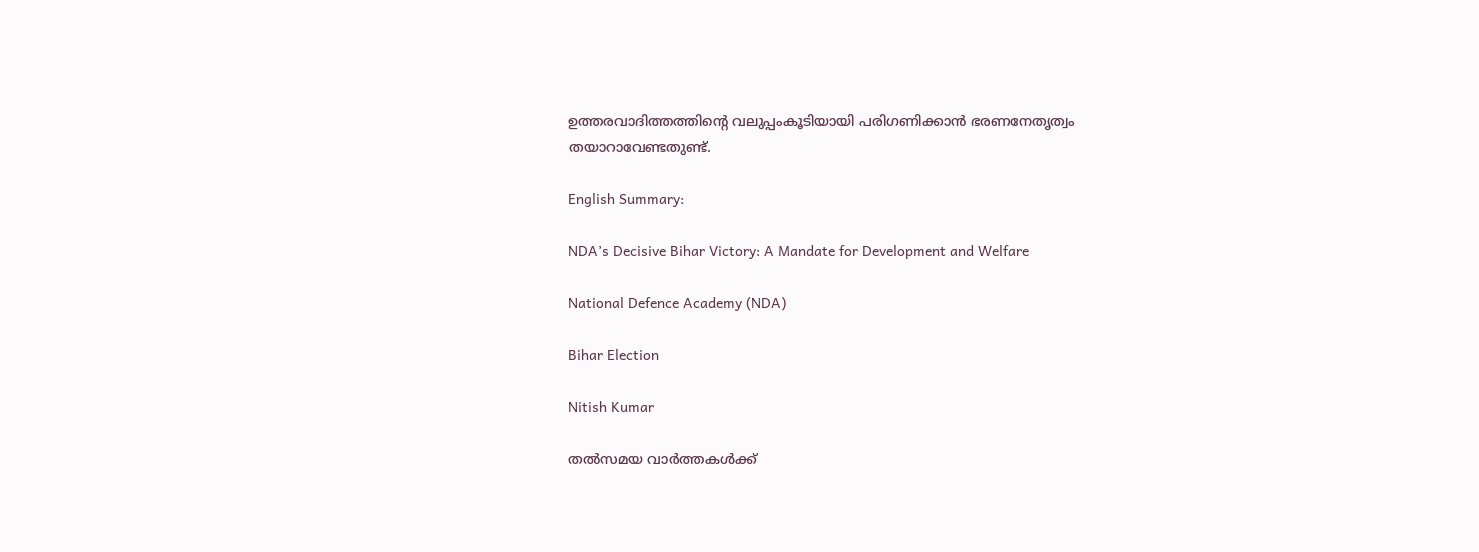ഉത്തരവാദിത്തത്തിന്റെ വലുപ്പംകൂടിയായി പരിഗണിക്കാൻ ഭരണനേതൃത്വം തയാറാവേണ്ടതുണ്ട്.

English Summary:

NDA’s Decisive Bihar Victory: A Mandate for Development and Welfare

National Defence Academy (NDA)

Bihar Election

Nitish Kumar

തൽസമയ വാർത്തകൾക്ക്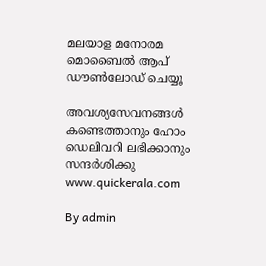മലയാള മനോരമ മൊബൈൽ ആപ് ഡൗൺലോഡ് ചെയ്യൂ

അവശ്യസേവനങ്ങൾ കണ്ടെത്താനും ഹോം ഡെലിവറി ലഭിക്കാനും സന്ദർശിക്കു www.quickerala.com

By admin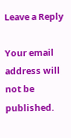Leave a Reply

Your email address will not be published.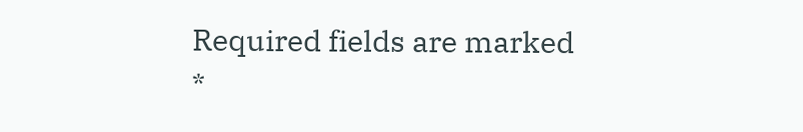Required fields are marked *